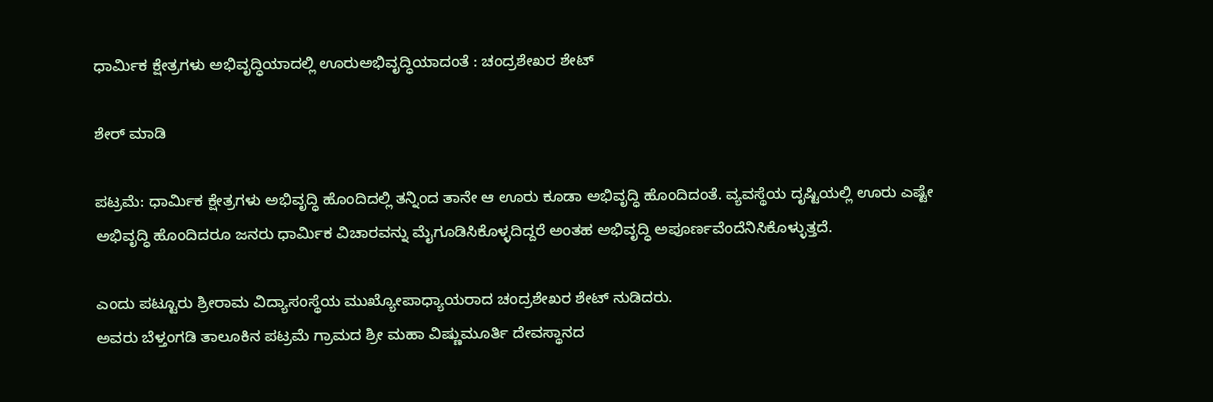ಧಾರ್ಮಿಕ ಕ್ಷೇತ್ರಗಳು ಅಭಿವೃದ್ಧಿಯಾದಲ್ಲಿ ಊರುಅಭಿವೃದ್ಧಿಯಾದಂತೆ : ಚಂದ್ರಶೇಖರ ಶೇಟ್

ಶೇರ್ ಮಾಡಿ

ಪಟ್ರಮೆ: ಧಾರ್ಮಿಕ ಕ್ಷೇತ್ರಗಳು ಅಭಿವೃದ್ಧಿ ಹೊಂದಿದಲ್ಲಿ ತನ್ನಿಂದ ತಾನೇ ಆ ಊರು ಕೂಡಾ ಅಭಿವೃದ್ಧಿ ಹೊಂದಿದಂತೆ. ವ್ಯವಸ್ಥೆಯ ದೃಷ್ಟಿಯಲ್ಲಿ ಊರು ಎಷ್ಟೇ ಅಭಿವೃದ್ಧಿ ಹೊಂದಿದರೂ ಜನರು ಧಾರ್ಮಿಕ ವಿಚಾರವನ್ನು ಮೈಗೂಡಿಸಿಕೊಳ್ಳದಿದ್ದರೆ ಅಂತಹ ಅಭಿವೃದ್ಧಿ ಅಪೂರ್ಣವೆಂದೆನಿಸಿಕೊಳ್ಳುತ್ತದೆ.

ಎಂದು ಪಟ್ಟೂರು ಶ್ರೀರಾಮ ವಿದ್ಯಾಸಂಸ್ಥೆಯ ಮುಖ್ಯೋಪಾಧ್ಯಾಯರಾದ ಚಂದ್ರಶೇಖರ ಶೇಟ್ ನುಡಿದರು.
ಅವರು ಬೆಳ್ತಂಗಡಿ ತಾಲೂಕಿನ ಪಟ್ರಮೆ ಗ್ರಾಮದ ಶ್ರೀ ಮಹಾ ವಿಷ್ಣುಮೂರ್ತಿ ದೇವಸ್ಥಾನದ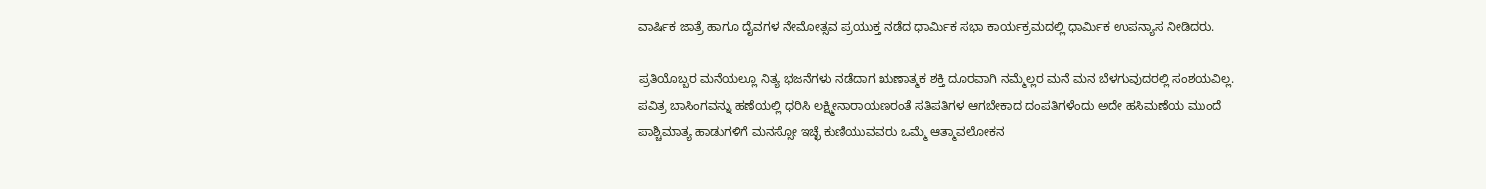ವಾರ್ಷಿಕ ಜಾತ್ರೆ ಹಾಗೂ ದೈವಗಳ ನೇಮೋತ್ಸವ ಪ್ರಯುಕ್ತ ನಡೆದ ಧಾರ್ಮಿಕ ಸಭಾ ಕಾರ್ಯಕ್ರಮದಲ್ಲಿ ಧಾರ್ಮಿಕ ಉಪನ್ಯಾಸ ನೀಡಿದರು.

ಪ್ರತಿಯೊಬ್ಬರ ಮನೆಯಲ್ಲೂ ನಿತ್ಯ ಭಜನೆಗಳು ನಡೆದಾಗ ಋಣಾತ್ಮಕ ಶಕ್ತಿ ದೂರವಾಗಿ ನಮ್ಮೆಲ್ಲರ ಮನೆ ಮನ ಬೆಳಗುವುದರಲ್ಲಿ ಸಂಶಯವಿಲ್ಲ.
ಪವಿತ್ರ ಬಾಸಿಂಗವನ್ನು ಹಣೆಯಲ್ಲಿ ಧರಿಸಿ ಲಕ್ಷ್ಮೀನಾರಾಯಣರಂತೆ ಸತಿಪತಿಗಳ ಆಗಬೇಕಾದ ದಂಪತಿಗಳೆಂದು ಅದೇ ಹಸಿಮಣೆಯ ಮುಂದೆ ಪಾಶ್ಚಿಮಾತ್ಯ ಹಾಡುಗಳಿಗೆ ಮನಸ್ಸೋ ಇಚ್ಛೆ ಕುಣಿಯುವವರು ಒಮ್ಮೆ ಆತ್ಮಾವಲೋಕನ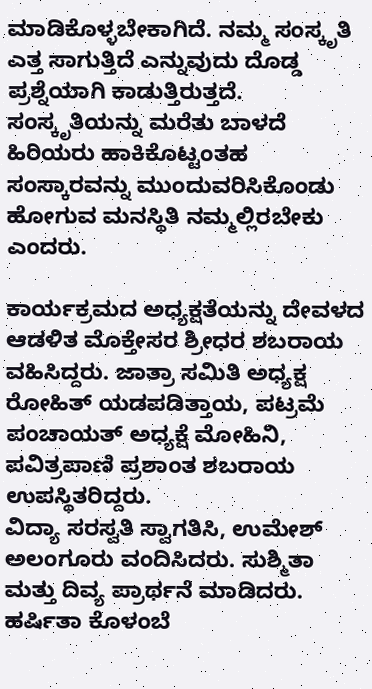ಮಾಡಿಕೊಳ್ಳಬೇಕಾಗಿದೆ. ನಮ್ಮ ಸಂಸ್ಕೃತಿ ಎತ್ತ ಸಾಗುತ್ತಿದೆ ಎನ್ನುವುದು ದೊಡ್ಡ ಪ್ರಶ್ನೆಯಾಗಿ ಕಾಡುತ್ತಿರುತ್ತದೆ. ಸಂಸ್ಕೃತಿಯನ್ನು ಮರೆತು ಬಾಳದೆ ಹಿರಿಯರು ಹಾಕಿಕೊಟ್ಟಂತಹ ಸಂಸ್ಕಾರವನ್ನು ಮುಂದುವರಿಸಿಕೊಂಡು ಹೋಗುವ ಮನಸ್ಥಿತಿ ನಮ್ಮಲ್ಲಿರಬೇಕು ಎಂದರು.

ಕಾರ್ಯಕ್ರಮದ ಅಧ್ಯಕ್ಷತೆಯನ್ನು ದೇವಳದ ಆಡಳಿತ ಮೊಕ್ತೇಸರ ಶ್ರೀಧರ ಶಬರಾಯ ವಹಿಸಿದ್ದರು. ಜಾತ್ರಾ ಸಮಿತಿ ಅಧ್ಯಕ್ಷ ರೋಹಿತ್ ಯಡಪಡಿತ್ತಾಯ, ಪಟ್ರಮೆ ಪಂಚಾಯತ್ ಅಧ್ಯಕ್ಷೆ ಮೋಹಿನಿ, ಪವಿತ್ರಪಾಣಿ ಪ್ರಶಾಂತ ಶಬರಾಯ ಉಪಸ್ಥಿತರಿದ್ದರು.
ವಿದ್ಯಾ ಸರಸ್ವತಿ ಸ್ವಾಗತಿಸಿ, ಉಮೇಶ್ ಅಲಂಗೂರು ವಂದಿಸಿದರು. ಸುಶ್ಮಿತಾ ಮತ್ತು ದಿವ್ಯ ಪ್ರಾರ್ಥನೆ ಮಾಡಿದರು. ಹರ್ಷಿತಾ ಕೊಳಂಬೆ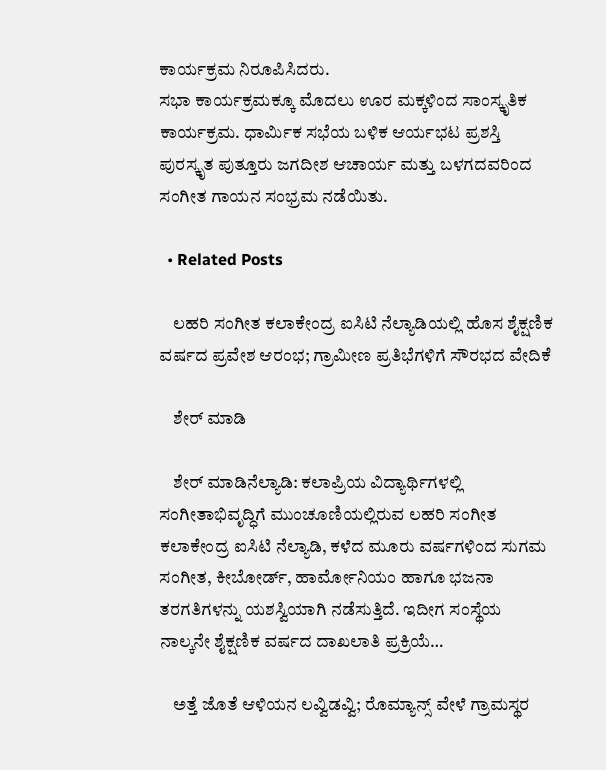ಕಾರ್ಯಕ್ರಮ ನಿರೂಪಿಸಿದರು.
ಸಭಾ ಕಾರ್ಯಕ್ರಮಕ್ಕೂ ಮೊದಲು ಊರ ಮಕ್ಕಳಿಂದ ಸಾಂಸ್ಕೃತಿಕ ಕಾರ್ಯಕ್ರಮ. ಧಾರ್ಮಿಕ ಸಭೆಯ ಬಳಿಕ ಆರ್ಯಭಟ ಪ್ರಶಸ್ತಿ ಪುರಸ್ಕೃತ ಪುತ್ತೂರು ಜಗದೀಶ ಆಚಾರ್ಯ ಮತ್ತು ಬಳಗದವರಿಂದ ಸಂಗೀತ ಗಾಯನ ಸಂಭ್ರಮ ನಡೆಯಿತು.

  • Related Posts

    ಲಹರಿ ಸಂಗೀತ ಕಲಾಕೇಂದ್ರ ಐಸಿಟಿ ನೆಲ್ಯಾಡಿಯಲ್ಲಿ ಹೊಸ ಶೈಕ್ಷಣಿಕ ವರ್ಷದ ಪ್ರವೇಶ ಆರಂಭ; ಗ್ರಾಮೀಣ ಪ್ರತಿಭೆಗಳಿಗೆ ಸೌರಭದ ವೇದಿಕೆ

    ಶೇರ್ ಮಾಡಿ

    ಶೇರ್ ಮಾಡಿನೆಲ್ಯಾಡಿ: ಕಲಾಪ್ರಿಯ ವಿದ್ಯಾರ್ಥಿಗಳಲ್ಲಿ ಸಂಗೀತಾಭಿವೃದ್ಧಿಗೆ ಮುಂಚೂಣಿಯಲ್ಲಿರುವ ಲಹರಿ ಸಂಗೀತ ಕಲಾಕೇಂದ್ರ ಐಸಿಟಿ ನೆಲ್ಯಾಡಿ, ಕಳೆದ ಮೂರು ವರ್ಷಗಳಿಂದ ಸುಗಮ ಸಂಗೀತ, ಕೀಬೋರ್ಡ್, ಹಾರ್ಮೋನಿಯಂ ಹಾಗೂ ಭಜನಾ ತರಗತಿಗಳನ್ನು ಯಶಸ್ವಿಯಾಗಿ ನಡೆಸುತ್ತಿದೆ. ಇದೀಗ ಸಂಸ್ಥೆಯ ನಾಲ್ಕನೇ ಶೈಕ್ಷಣಿಕ ವರ್ಷದ ದಾಖಲಾತಿ ಪ್ರಕ್ರಿಯೆ…

    ಅತ್ತೆ ಜೊತೆ ಆಳಿಯನ ಲವ್ವಿಡವ್ವಿ; ರೊಮ್ಯಾನ್ಸ್ ವೇಳೆ ಗ್ರಾಮಸ್ಥರ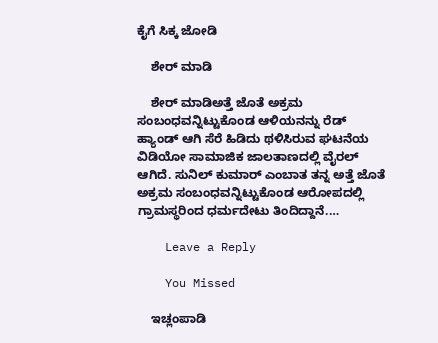ಕೈಗೆ ಸಿಕ್ಕ ಜೋಡಿ

    ಶೇರ್ ಮಾಡಿ

    ಶೇರ್ ಮಾಡಿಅತ್ತೆ ಜೊತೆ ಅಕ್ರಮ ಸಂಬಂಧವನ್ನಿಟ್ಟುಕೊಂಡ ಆಳಿಯನನ್ನು ರೆಡ್‌ ಹ್ಯಾಂಡ್‌ ಆಗಿ ಸೆರೆ ಹಿಡಿದು ಥಳಿಸಿರುವ ಘಟನೆಯ ವಿಡಿಯೋ ಸಾಮಾಜಿಕ ಜಾಲತಾಣದಲ್ಲಿ ವೈರಲ್‌ ಆಗಿದೆ. ಸುನಿಲ್ ಕುಮಾರ್ ಎಂಬಾತ ತನ್ನ ಅತ್ತೆ ಜೊತೆ ಅಕ್ರಮ ಸಂಬಂಧವನ್ನಿಟ್ಟುಕೊಂಡ ಆರೋಪದಲ್ಲಿ ಗ್ರಾಮಸ್ಥರಿಂದ ಧರ್ಮದೇಟು ತಿಂದಿದ್ದಾನೆ.…

    Leave a Reply

    You Missed

    ಇಚ್ಲಂಪಾಡಿ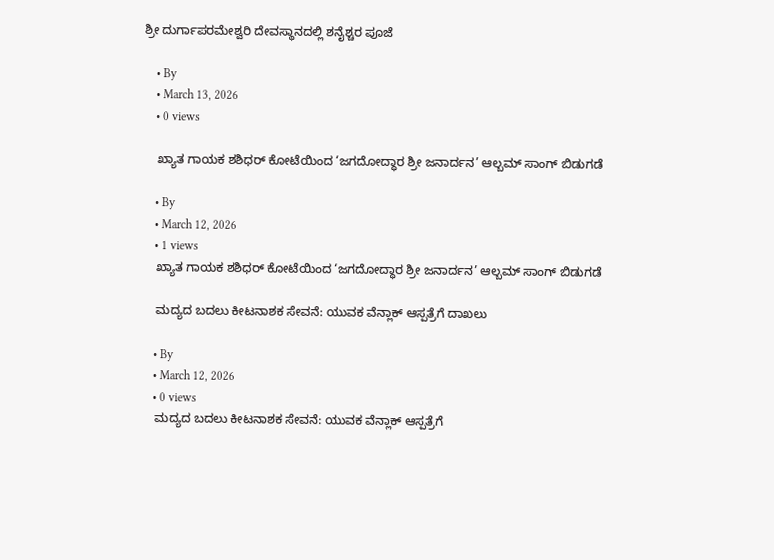ಶ್ರೀ ದುರ್ಗಾಪರಮೇಶ್ವರಿ ದೇವಸ್ಥಾನದಲ್ಲಿ ಶನೈಶ್ಚರ ಪೂಜೆ

    • By
    • March 13, 2026
    • 0 views

    ಖ್ಯಾತ ಗಾಯಕ ಶಶಿಧರ್ ಕೋಟೆಯಿಂದ ‘ಜಗದೋದ್ಧಾರ ಶ್ರೀ ಜನಾರ್ದನ’ ಆಲ್ಬಮ್ ಸಾಂಗ್ ಬಿಡುಗಡೆ

    • By
    • March 12, 2026
    • 1 views
    ಖ್ಯಾತ ಗಾಯಕ ಶಶಿಧರ್ ಕೋಟೆಯಿಂದ ‘ಜಗದೋದ್ಧಾರ ಶ್ರೀ ಜನಾರ್ದನ’ ಆಲ್ಬಮ್ ಸಾಂಗ್ ಬಿಡುಗಡೆ

    ಮದ್ಯದ ಬದಲು ಕೀಟನಾಶಕ ಸೇವನೆ: ಯುವಕ ವೆನ್ಲಾಕ್ ಆಸ್ಪತ್ರೆಗೆ ದಾಖಲು

    • By
    • March 12, 2026
    • 0 views
    ಮದ್ಯದ ಬದಲು ಕೀಟನಾಶಕ ಸೇವನೆ: ಯುವಕ ವೆನ್ಲಾಕ್ ಆಸ್ಪತ್ರೆಗೆ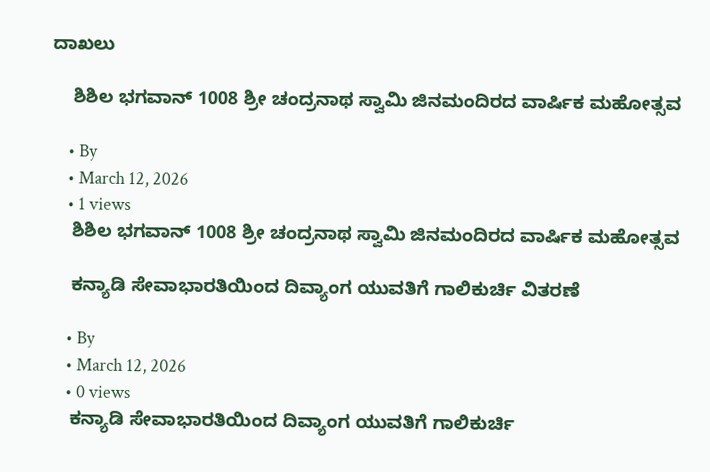ದಾಖಲು

    ಶಿಶಿಲ ಭಗವಾನ್ 1008 ಶ್ರೀ ಚಂದ್ರನಾಥ ಸ್ವಾಮಿ ಜಿನಮಂದಿರದ ವಾರ್ಷಿಕ ಮಹೋತ್ಸವ

    • By
    • March 12, 2026
    • 1 views
    ಶಿಶಿಲ ಭಗವಾನ್ 1008 ಶ್ರೀ ಚಂದ್ರನಾಥ ಸ್ವಾಮಿ ಜಿನಮಂದಿರದ ವಾರ್ಷಿಕ ಮಹೋತ್ಸವ

    ಕನ್ಯಾಡಿ ಸೇವಾಭಾರತಿಯಿಂದ ದಿವ್ಯಾಂಗ ಯುವತಿಗೆ ಗಾಲಿಕುರ್ಚಿ ವಿತರಣೆ

    • By
    • March 12, 2026
    • 0 views
    ಕನ್ಯಾಡಿ ಸೇವಾಭಾರತಿಯಿಂದ ದಿವ್ಯಾಂಗ ಯುವತಿಗೆ ಗಾಲಿಕುರ್ಚಿ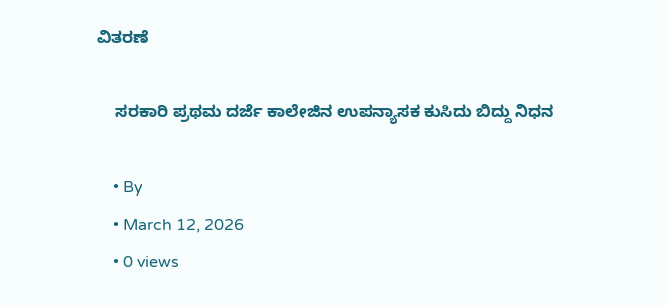ವಿತರಣೆ

    ಸರಕಾರಿ ಪ್ರಥಮ ದರ್ಜೆ ಕಾಲೇಜಿನ ಉಪನ್ಯಾಸಕ ಕುಸಿದು ಬಿದ್ದು ನಿಧನ

    • By
    • March 12, 2026
    • 0 views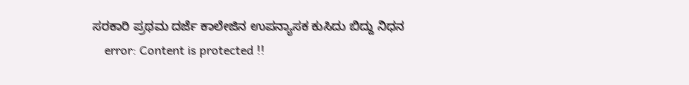ಸರಕಾರಿ ಪ್ರಥಮ ದರ್ಜೆ ಕಾಲೇಜಿನ ಉಪನ್ಯಾಸಕ ಕುಸಿದು ಬಿದ್ದು ನಿಧನ
    error: Content is protected !!